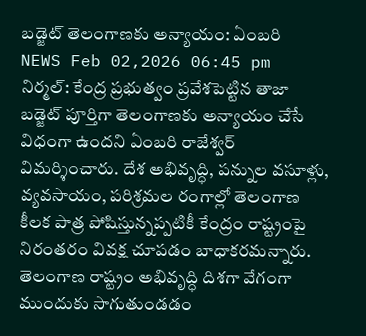బడ్జెట్ తెలంగాణకు అన్యాయం: ఏంబరి
NEWS Feb 02,2026 06:45 pm
నిర్మల్: కేంద్ర ప్రభుత్వం ప్రవేశపెట్టిన తాజా బడ్జెట్ పూర్తిగా తెలంగాణకు అన్యాయం చేసే విధంగా ఉందని ఏంబరి రాజేశ్వర్ విమర్శించారు. దేశ అభివృద్ధి, పన్నుల వసూళ్లు, వ్యవసాయం, పరిశ్రమల రంగాల్లో తెలంగాణ కీలక పాత్ర పోషిస్తున్నప్పటికీ కేంద్రం రాష్ట్రంపై నిరంతరం వివక్ష చూపడం బాధాకరమన్నారు. తెలంగాణ రాష్ట్రం అభివృద్ధి దిశగా వేగంగా ముందుకు సాగుతుండడం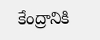కేంద్రానికి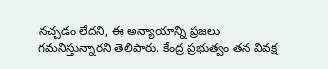నచ్చడం లేదని, ఈ అన్యాయాన్ని ప్రజలు గమనిస్తున్నారని తెలిపారు. కేంద్ర ప్రభుత్వం తన వివక్ష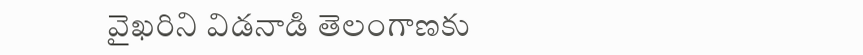వైఖరిని విడనాడి తెలంగాణకు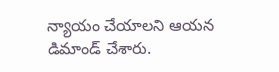న్యాయం చేయాలని ఆయన డిమాండ్ చేశారు.